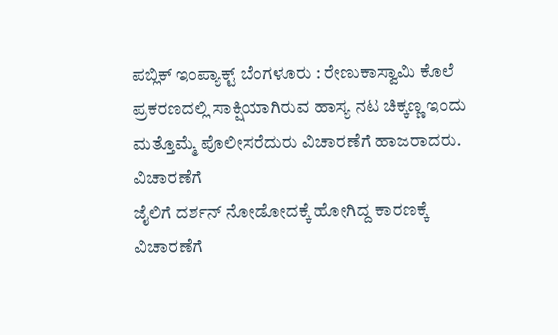ಪಬ್ಲಿಕ್ ಇಂಪ್ಯಾಕ್ಟ್ ಬೆಂಗಳೂರು : ರೇಣುಕಾಸ್ವಾಮಿ ಕೊಲೆ ಪ್ರಕರಣದಲ್ಲಿ ಸಾಕ್ಷಿಯಾಗಿರುವ ಹಾಸ್ಯ ನಟ ಚಿಕ್ಕಣ್ಣ ಇಂದು ಮತ್ತೊಮ್ಮೆ ಪೊಲೀಸರೆದುರು ವಿಚಾರಣೆಗೆ ಹಾಜರಾದರು.
ವಿಚಾರಣೆಗೆ
ಜೈಲಿಗೆ ದರ್ಶನ್ ನೋಡೋದಕ್ಕೆ ಹೋಗಿದ್ದ ಕಾರಣಕ್ಕೆ ವಿಚಾರಣೆಗೆ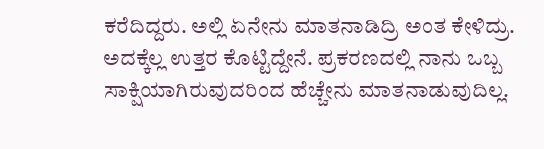ಕರೆದಿದ್ದರು. ಅಲ್ಲಿ ಏನೇನು ಮಾತನಾಡಿದ್ರಿ ಅಂತ ಕೇಳಿದ್ರು. ಅದಕ್ಕೆಲ್ಲ ಉತ್ತರ ಕೊಟ್ಟಿದ್ದೇನೆ. ಪ್ರಕರಣದಲ್ಲಿ ನಾನು ಒಬ್ಬ ಸಾಕ್ಷಿಯಾಗಿರುವುದರಿಂದ ಹೆಚ್ಚೇನು ಮಾತನಾಡುವುದಿಲ್ಲ.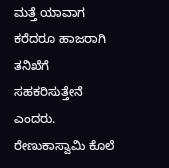ಮತ್ತೆ ಯಾವಾಗ ಕರೆದರೂ ಹಾಜರಾಗಿ ತನಿಖೆಗೆ ಸಹಕರಿಸುತ್ತೇನೆ ಎಂದರು.
ರೇಣುಕಾಸ್ವಾಮಿ ಕೊಲೆ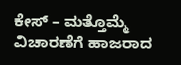ಕೇಸ್ – ಮತ್ತೊಮ್ಮೆ ವಿಚಾರಣೆಗೆ ಹಾಜರಾದ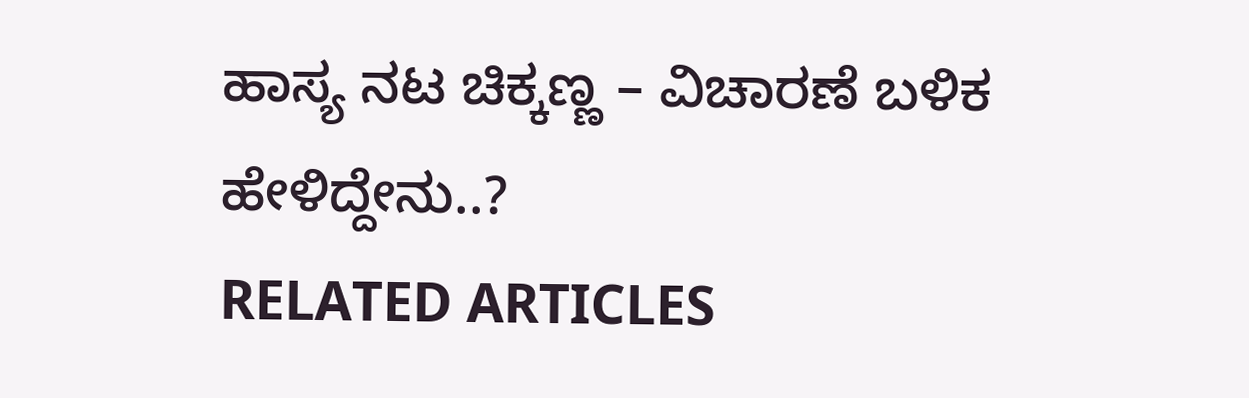ಹಾಸ್ಯ ನಟ ಚಿಕ್ಕಣ್ಣ – ವಿಚಾರಣೆ ಬಳಿಕ ಹೇಳಿದ್ದೇನು..?
RELATED ARTICLES